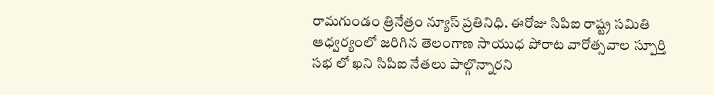రామగుండం త్రినేత్రం న్యూస్ ప్రతినిధి. ఈరోజు సిపిఐ రాష్ట్ర సమితి ఆధ్వర్యంలో జరిగిన తెలంగాణ సాయుధ పోరాట వారోత్సవాల స్పూర్తి సభ లో ఖని సిపిఐ నేతలు పాల్గొన్నారని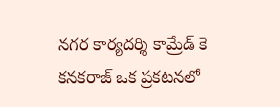నగర కార్యదర్శి కామ్రేడ్ కె కనకరాజ్ ఒక ప్రకటనలో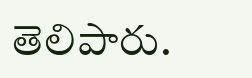తెలిపారు.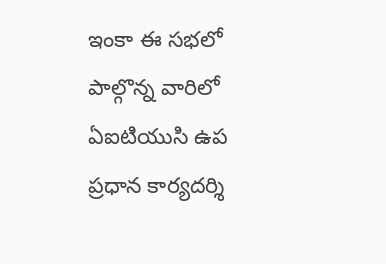ఇంకా ఈ సభలో పాల్గొన్న వారిలో ఏఐటియుసి ఉప ప్రధాన కార్యదర్శి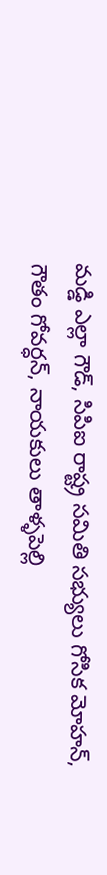మడ్డి ఎల్లా గౌడ్, సిపిఐ రాష్ట్ర సమితి సభ్యులు గోసిక మోహన్, గౌతం గోవర్ధన్, నాయకులు తాళ్ళపెల్లి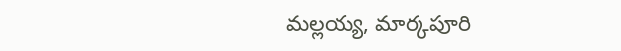మల్లయ్య, మార్కపూరి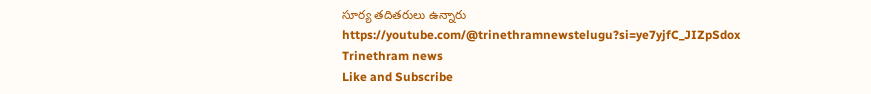సూర్య తదితరులు ఉన్నారు
https://youtube.com/@trinethramnewstelugu?si=ye7yjfC_JIZpSdox
Trinethram news
Like and Subscribe